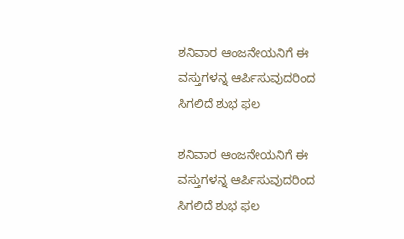ಶನಿವಾರ ಆಂಜನೇಯನಿಗೆ ಈ ವಸ್ತುಗಳನ್ನ ಆರ್ಪಿಸುವುದರಿಂದ ಸಿಗಲಿದೆ ಶುಭ ಫಲ

ಶನಿವಾರ ಆಂಜನೇಯನಿಗೆ ಈ ವಸ್ತುಗಳನ್ನ ಆರ್ಪಿಸುವುದರಿಂದ ಸಿಗಲಿದೆ ಶುಭ ಫಲ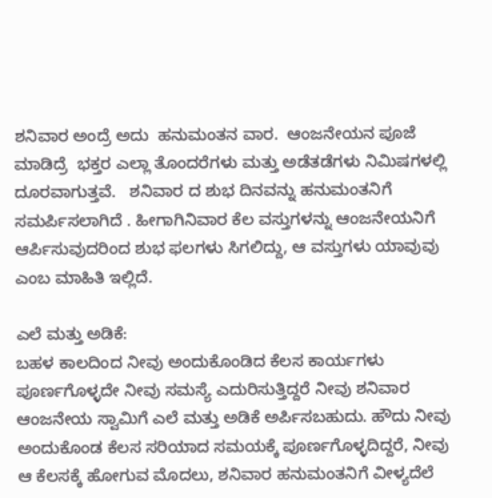ಶನಿವಾರ ಅಂದ್ರೆ ಅದು  ಹನುಮಂತನ ವಾರ.  ಆಂಜನೇಯನ ಪೂಜೆ ಮಾಡಿದ್ರೆ  ಭಕ್ತರ ಎಲ್ಲಾ ತೊಂದರೆಗಳು ಮತ್ತು ಅಡೆತಡೆಗಳು ನಿಮಿಷಗಳಲ್ಲಿ ದೂರವಾಗುತ್ತವೆ.   ಶನಿವಾರ ದ ಶುಭ ದಿನವನ್ನು ಹನುಮಂತನಿಗೆ ಸಮರ್ಪಿಸಲಾಗಿದೆ . ಹೀಗಾಗಿನಿವಾರ ಕೆಲ ವಸ್ತುಗಳನ್ನು ಆಂಜನೇಯನಿಗೆ ಆರ್ಪಿಸುವುದರಿಂದ ಶುಭ ಫಲಗಳು ಸಿಗಲಿದ್ದು, ಆ ವಸ್ತುಗಳು ಯಾವುವು ಎಂಬ ಮಾಹಿತಿ ಇಲ್ಲಿದೆ.

ಎಲೆ ಮತ್ತು ಅಡಿಕೆ:
ಬಹಳ ಕಾಲದಿಂದ ನೀವು ಅಂದುಕೊಂಡಿದ ಕೆಲಸ ಕಾರ್ಯಗಳು ಪೂರ್ಣಗೊಳ್ಳದೇ ನೀವು ಸಮಸ್ಯೆ ಎದುರಿಸುತ್ತಿದ್ದರೆ ನೀವು ಶನಿವಾರ ಆಂಜನೇಯ ಸ್ವಾಮಿಗೆ ಎಲೆ ಮತ್ತು ಅಡಿಕೆ ಅರ್ಪಿಸಬಹುದು. ಹೌದು ನೀವು ಅಂದುಕೊಂಡ ಕೆಲಸ ಸರಿಯಾದ ಸಮಯಕ್ಕೆ ಪೂರ್ಣಗೊಳ್ಳದಿದ್ದರೆ, ನೀವು ಆ ಕೆಲಸಕ್ಕೆ ಹೋಗುವ ಮೊದಲು, ಶನಿವಾರ ಹನುಮಂತನಿಗೆ ವೀಳ್ಯದೆಲೆ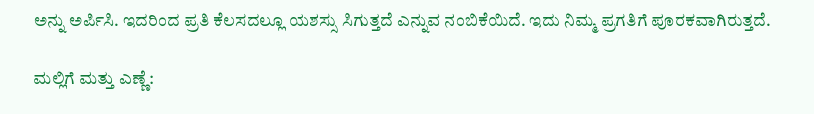ಅನ್ನು ಅರ್ಪಿಸಿ. ಇದರಿಂದ ಪ್ರತಿ ಕೆಲಸದಲ್ಲೂ ಯಶಸ್ಸು ಸಿಗುತ್ತದೆ ಎನ್ನುವ ನಂಬಿಕೆಯಿದೆ. ಇದು ನಿಮ್ಮ ಪ್ರಗತಿಗೆ ಪೂರಕವಾಗಿರುತ್ತದೆ.

ಮಲ್ಲಿಗೆ ಮತ್ತು ಎಣ್ಣೆ: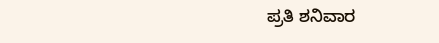ಪ್ರತಿ ಶನಿವಾರ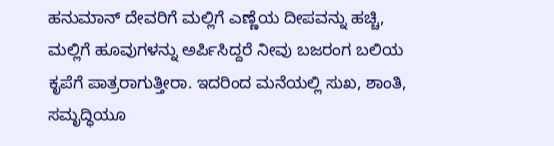ಹನುಮಾನ್ ದೇವರಿಗೆ ಮಲ್ಲಿಗೆ ಎಣ್ಣೆಯ ದೀಪವನ್ನು ಹಚ್ಚಿ, ಮಲ್ಲಿಗೆ ಹೂವುಗಳನ್ನು ಅರ್ಪಿಸಿದ್ದರೆ ನೀವು ಬಜರಂಗ ಬಲಿಯ ಕೃಪೆಗೆ ಪಾತ್ರರಾಗುತ್ತೀರಾ. ಇದರಿಂದ ಮನೆಯಲ್ಲಿ ಸುಖ, ಶಾಂತಿ, ಸಮೃದ್ಧಿಯೂ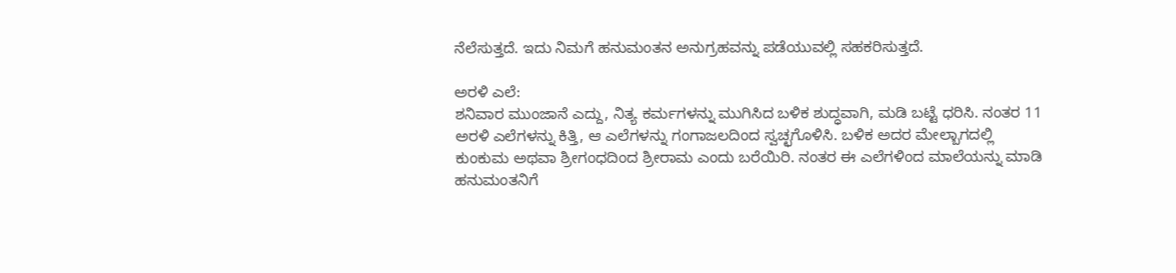ನೆಲೆಸುತ್ತದೆ. ಇದು ನಿಮಗೆ ಹನುಮಂತನ ಅನುಗ್ರಹವನ್ನು ಪಡೆಯುವಲ್ಲಿ ಸಹಕರಿಸುತ್ತದೆ.

ಅರಳಿ ಎಲೆ:
ಶನಿವಾರ ಮುಂಜಾನೆ ಎದ್ದು, ನಿತ್ಯ ಕರ್ಮಗಳನ್ನು ಮುಗಿಸಿದ ಬಳಿಕ ಶುದ್ಧವಾಗಿ, ಮಡಿ ಬಟ್ಟೆ ಧರಿಸಿ. ನಂತರ 11 ಅರಳಿ ಎಲೆಗಳನ್ನು ಕಿತ್ತಿ, ಆ ಎಲೆಗಳನ್ನು ಗಂಗಾಜಲದಿಂದ ಸ್ವಚ್ಛಗೊಳಿಸಿ. ಬಳಿಕ ಅದರ ಮೇಲ್ಬಾಗದಲ್ಲಿ ಕುಂಕುಮ ಅಥವಾ ಶ್ರೀಗಂಧದಿಂದ ಶ್ರೀರಾಮ ಎಂದು ಬರೆಯಿರಿ. ನಂತರ ಈ ಎಲೆಗಳಿಂದ ಮಾಲೆಯನ್ನು ಮಾಡಿ ಹನುಮಂತನಿಗೆ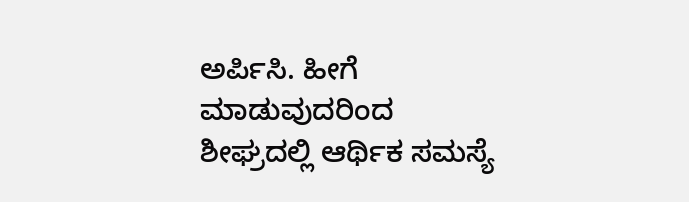ಅರ್ಪಿಸಿ. ಹೀಗೆ ಮಾಡುವುದರಿಂದ ಶೀಘ್ರದಲ್ಲಿ ಆರ್ಥಿಕ ಸಮಸ್ಯೆ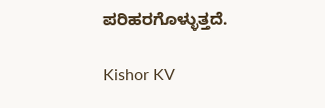ಪರಿಹರಗೊಳ್ಳುತ್ತದೆ.

Kishor KV